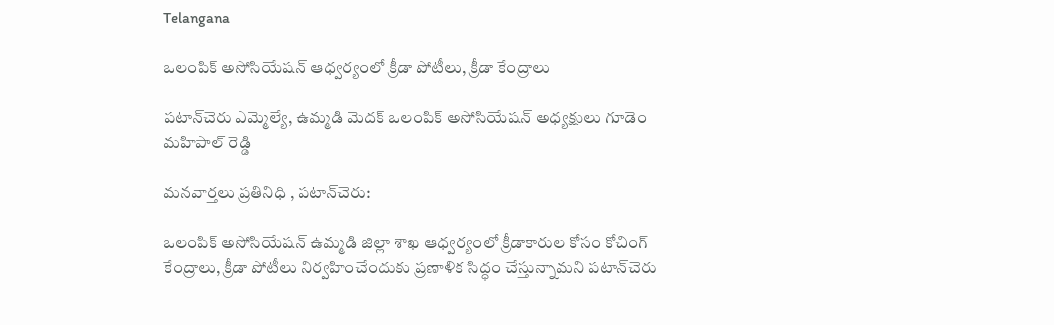Telangana

ఒలంపిక్ అసోసియేషన్ ఆధ్వర్యంలో క్రీడా పోటీలు, క్రీడా కేంద్రాలు

పటాన్‌చెరు ఎమ్మెల్యే, ఉమ్మడి మెదక్ ఒలంపిక్ అసోసియేషన్ అధ్యక్షులు గూడెం మహిపాల్ రెడ్డి

మనవార్తలు ప్రతినిధి , పటాన్‌చెరు:

ఒలంపిక్ అసోసియేషన్ ఉమ్మడి జిల్లా శాఖ ఆధ్వర్యంలో క్రీడాకారుల కోసం కోచింగ్ కేంద్రాలు, క్రీడా పోటీలు నిర్వహించేందుకు ప్రణాళిక సిద్ధం చేస్తున్నామని పటాన్‌చెరు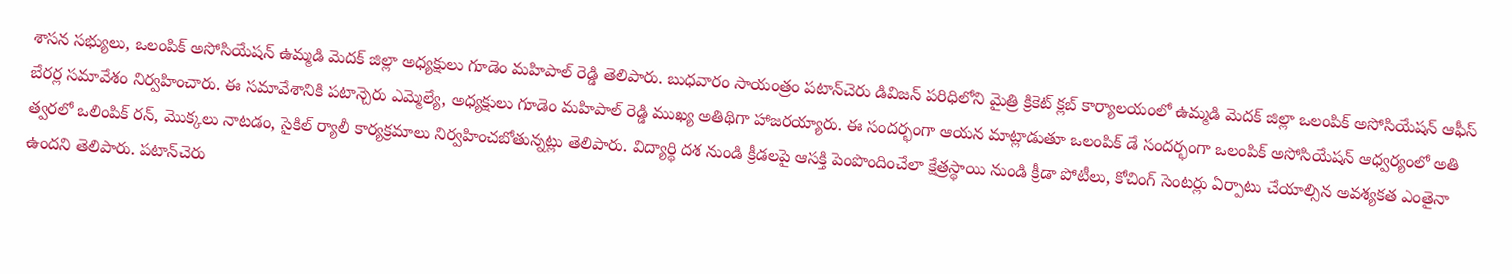శాసన సభ్యులు, ఒలంపిక్ అసోసియేషన్ ఉమ్మడి మెదక్ జిల్లా అధ్యక్షులు గూడెం మహిపాల్ రెడ్డి తెలిపారు. బుధవారం సాయంత్రం పటాన్‌చెరు డివిజన్ పరిధిలోని మైత్రి క్రికెట్ క్లబ్ కార్యాలయంలో ఉమ్మడి మెదక్ జిల్లా ఒలంపిక్ అసోసియేషన్ ఆఫీస్ బేరర్ల సమావేశం నిర్వహించారు. ఈ సమావేశానికి పటాన్చెరు ఎమ్మెల్యే, అధ్యక్షులు గూడెం మహిపాల్ రెడ్డి ముఖ్య అతిథిగా హాజరయ్యారు. ఈ సందర్భంగా ఆయన మాట్లాడుతూ ఒలంపిక్ డే సందర్భంగా ఒలంపిక్ అసోసియేషన్ ఆధ్వర్యంలో అతి త్వరలో ఒలింపిక్ రన్, మొక్కలు నాటడం, సైకిల్ ర్యాలీ కార్యక్రమాలు నిర్వహించబోతున్నట్లు తెలిపారు. విద్యార్థి దశ నుండి క్రీడలపై ఆసక్తి పెంపొందించేలా క్షేత్రస్థాయి నుండి క్రీడా పోటీలు, కోచింగ్ సెంటర్లు ఏర్పాటు చేయాల్సిన అవశ్యకత ఎంతైనా ఉందని తెలిపారు. పటాన్‌చెరు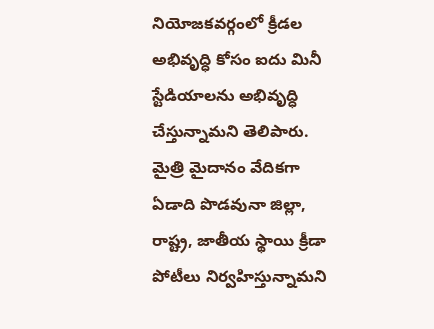నియోజకవర్గంలో క్రీడల అభివృద్ధి కోసం ఐదు మినీ స్టేడియాలను అభివృద్ధి చేస్తున్నామని తెలిపారు. మైత్రి మైదానం వేదికగా ఏడాది పొడవునా జిల్లా, రాష్ట్ర, జాతీయ స్థాయి క్రీడా పోటీలు నిర్వహిస్తున్నామని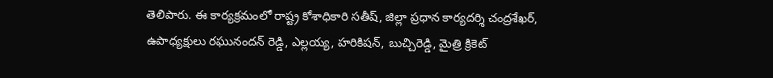తెలిపారు. ఈ కార్యక్రమంలో రాష్ట్ర కోశాధికారి సతీష్, జిల్లా ప్రధాన కార్యదర్శి చంద్రశేఖర్, ఉపాధ్యక్షులు రఘునందన్ రెడ్డి, ఎల్లయ్య, హరికిషన్, బుచ్చిరెడ్డి, మైత్రి క్రికెట్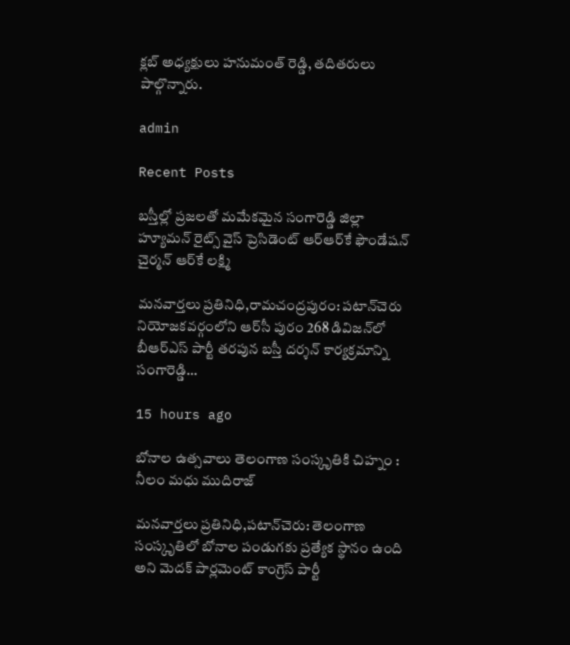క్లబ్ అధ్యక్షులు హనుమంత్ రెడ్డి, తదితరులు పాల్గొన్నారు.

admin

Recent Posts

బస్తీల్లో ప్రజలతో మమేకమైన సంగారెడ్డి జిల్లా హ్యూమన్ రైట్స్ వైస్ ప్రెసిడెంట్ ఆర్‌ఆర్‌కే ఫౌండేషన్ చైర్మన్ ఆర్‌కే లక్ష్మి

మనవార్తలు ప్రతినిధి,రామచంద్రపురం: పటాన్‌చెరు నియోజకవర్గంలోని ఆర్‌సీ పురం 268 డివిజన్‌లో బీఆర్ఎస్ పార్టీ తరపున బస్తీ దర్శన్ కార్యక్రమాన్ని సంగారెడ్డి…

15 hours ago

బోనాల ఉత్సవాలు తెలంగాణ సంస్కృతికి చిహ్నం : నీలం మధు ముదిరాజ్

మనవార్తలు ప్రతినిధి,పటాన్‌చెరు: తెలంగాణ సంస్కృతిలో బోనాల పండుగకు ప్రత్యేక స్థానం ఉంది అని మెదక్ పార్లమెంట్ కాంగ్రెస్ పార్టీ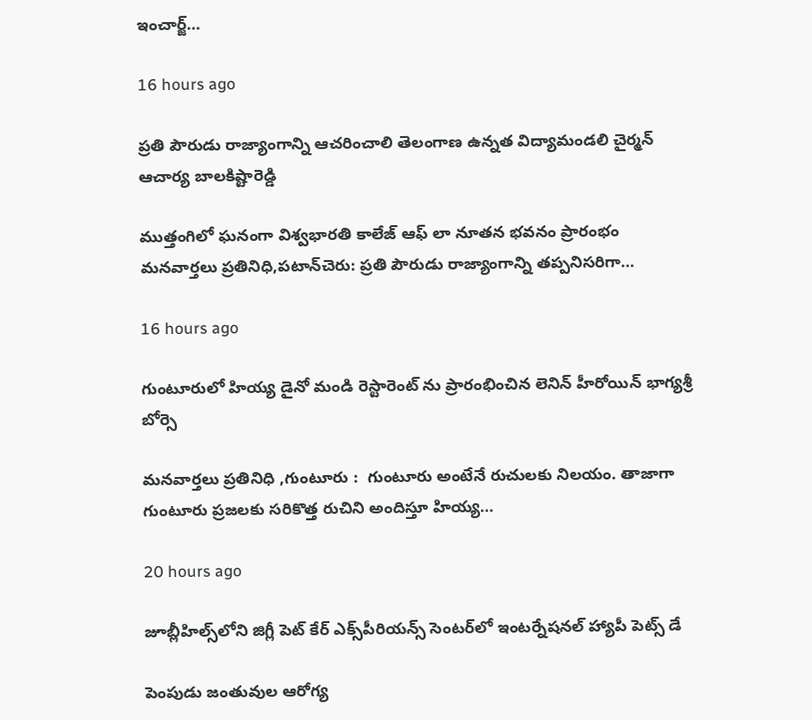ఇంచార్జ్…

16 hours ago

ప్రతి పౌరుడు రాజ్యాంగాన్ని ఆచరించాలి తెలంగాణ ఉన్నత విద్యామండలి చైర్మన్ ఆచార్య బాలకిష్టారెడ్డి

ముత్తంగిలో ఘనంగా విశ్వభారతి కాలేజ్ ఆఫ్ లా నూతన భవనం ప్రారంభం మనవార్తలు ప్రతినిధి,పటాన్‌చెరు: ప్రతి పౌరుడు రాజ్యాంగాన్ని తప్పనిసరిగా…

16 hours ago

గుంటూరులో హియ్య డైనో మండి రెస్టారెంట్ ను ప్రారంభించిన లెనిన్ హీరోయిన్ భాగ్యశ్రీ బోర్సె

మనవార్తలు ప్రతినిధి ,గుంటూరు :  గుంటూరు అంటేనే రుచులకు నిలయం. తాజాగా గుంటూరు ప్రజలకు సరికొత్త రుచిని అందిస్తూ హియ్య…

20 hours ago

జూబ్లీహిల్స్‌లోని జిగ్లీ పెట్ కేర్ ఎక్స్‌పీరియన్స్ సెంటర్‌లో ఇంటర్నేషనల్ హ్యాపీ పెట్స్ డే

పెంపుడు జంతువుల ఆరోగ్య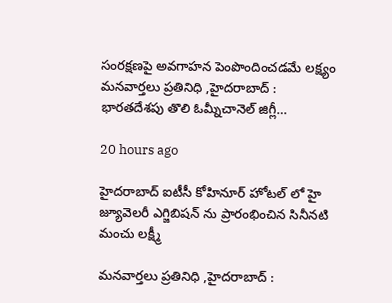సంరక్షణపై అవగాహన పెంపొందించడమే లక్ష్యం మనవార్తలు ప్రతినిధి ,హైదరాబాద్ :  భారతదేశపు తొలి ఓమ్నీచానెల్ జిగ్లీ…

20 hours ago

హైద‌రాబాద్ ఐటీసీ కోహినూర్ హోటల్ లో హై జ్యూవెల‌రీ ఎగ్జిబిషన్ ను ప్రారంభించిన సినీన‌టి మంచు ల‌క్ష్మీ

మనవార్తలు ప్రతినిధి ,హైదరాబాద్ :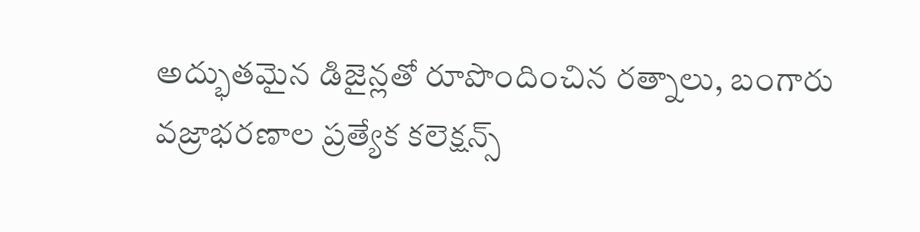అద్భుతమైన డిజైన్లతో రూపొందించిన రత్నాలు, బంగారు వజ్రాభరణాల ప్రత్యేక కలెక్షన్స్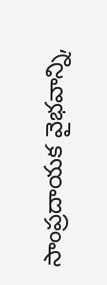సాంప్రదాయక వైభవాన్ని,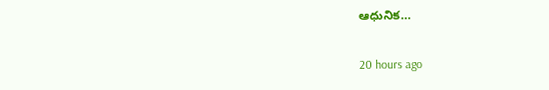ఆధునిక…

20 hours ago